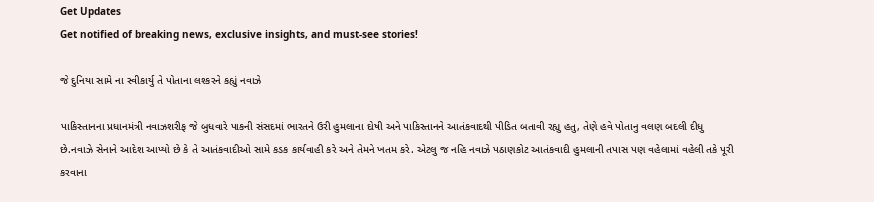Get Updates
Get notified of breaking news, exclusive insights, and must-see stories!

જે દુનિયા સામે ના સ્વીકાર્યુ તે પોતાના લશ્કરને કહ્યું નવાઝે

પાકિસ્તાનના પ્રધાનમંત્રી નવાઝશરીફ જે બુધવારે પાકની સંસદમાં ભારતને ઉરી હુમલાના દોષી અને પાકિસ્તાનને આતંકવાદથી પીડિત બતાવી રહ્યુ હતુ, તેણે હવે પોતાનુ વલણ બદલી દીધુ છે.નવાઝે સેનાને આદેશ આપ્યો છે કે તે આતંકવાદીઓ સામે કડક કાર્યવાહી કરે અને તેમને ખતમ કરે. એટલુ જ નહિ નવાઝે પઠાણકોટ આતંકવાદી હુમલાની તપાસ પણ વહેલામાં વહેલી તકે પૂરી કરવાના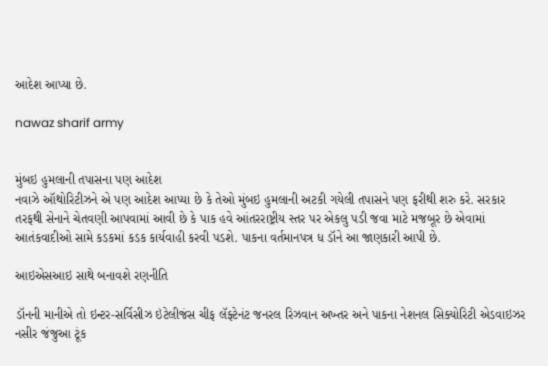આદેશ આપ્યા છે.

nawaz sharif army


મુંબઇ હુમલાની તપાસના પણ આદેશ
નવાઝે ઑથોરિટીઝને એ પણ આદેશ આપ્યા છે કે તેઓ મુંબઇ હુમલાની અટકી ગયેલી તપાસને પણ ફરીથી શરુ કરે. સરકાર તરફથી સેનાને ચેતવણી આપવામાં આવી છે કે પાક હવે આંતરરાષ્ટ્રીય સ્તર પર એકલુ પડી જવા માટે મજબૂર છે એવામાં આતંકવાદીઓ સામે કડકમાં કડક કાર્યવાહી કરવી પડશે. પાકના વર્તમાનપત્ર ધ ડૉને આ જાણકારી આપી છે.

આઇએસઆઇ સાથે બનાવશે રણનીતિ

ડૉનની માનીએ તો ઇન્ટર-સર્વિસીઝ ઇંટેલીજંસ ચીફ લૅફ્ટેનંટ જનરલ રિઝવાન અખ્તર અને પાકના નેશનલ સિક્યોરિટી એડવાઇઝર નસીર જંજુઆ ટૂંક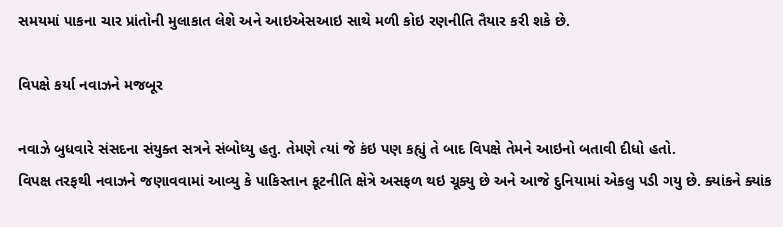સમયમાં પાકના ચાર પ્રાંતોની મુલાકાત લેશે અને આઇએસઆઇ સાથે મળી કોઇ રણનીતિ તૈયાર કરી શકે છે.

વિપક્ષે કર્યા નવાઝને મજબૂર

નવાઝે બુધવારે સંસદના સંયુક્ત સત્રને સંબોધ્યુ હતુ. તેમણે ત્યાં જે કંઇ પણ કહ્યું તે બાદ વિપક્ષે તેમને આઇનો બતાવી દીધો હતો.
વિપક્ષ તરફથી નવાઝને જણાવવામાં આવ્યુ કે પાકિસ્તાન કૂટનીતિ ક્ષેત્રે અસફળ થઇ ચૂક્યુ છે અને આજે દુનિયામાં એકલુ પડી ગયુ છે. ક્યાંકને ક્યાંક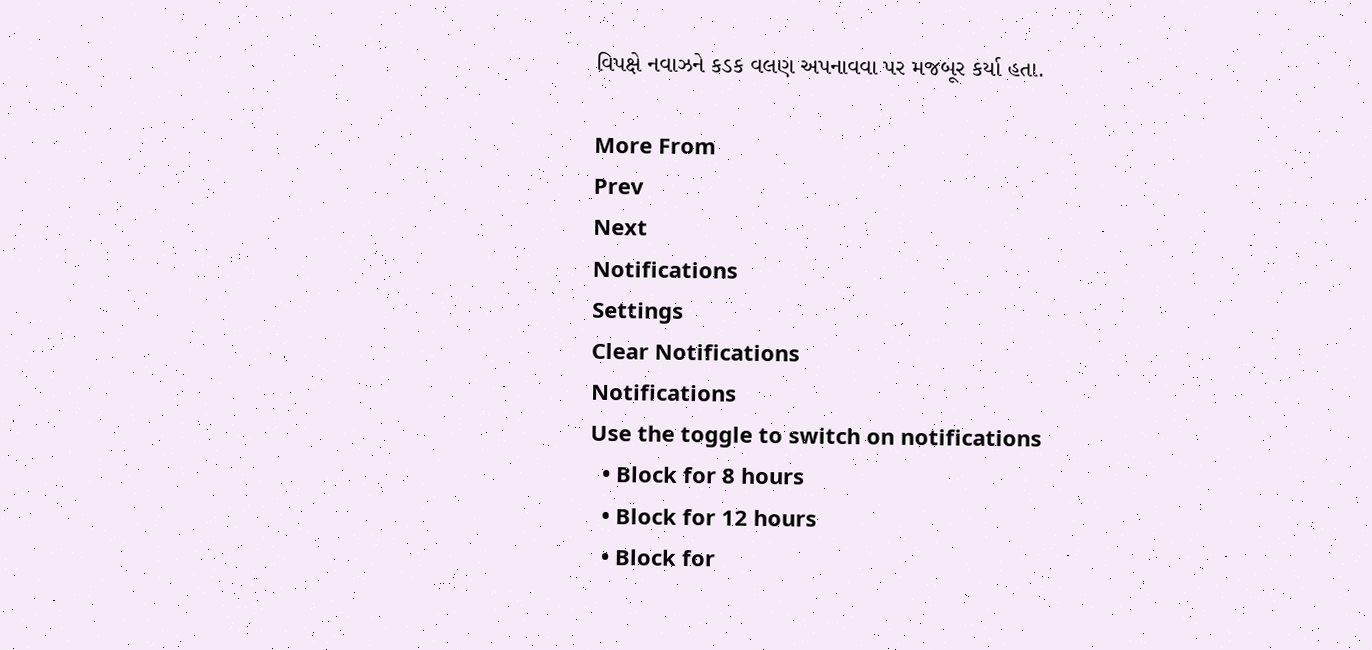વિપક્ષે નવાઝને કડક વલણ અપનાવવા પર મજબૂર કર્યા હતા.

More From
Prev
Next
Notifications
Settings
Clear Notifications
Notifications
Use the toggle to switch on notifications
  • Block for 8 hours
  • Block for 12 hours
  • Block for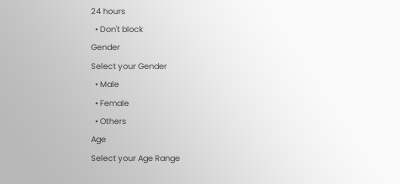24 hours
  • Don't block
Gender
Select your Gender
  • Male
  • Female
  • Others
Age
Select your Age Range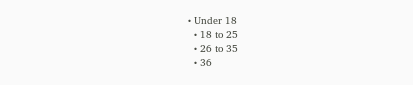• Under 18
  • 18 to 25
  • 26 to 35
  • 36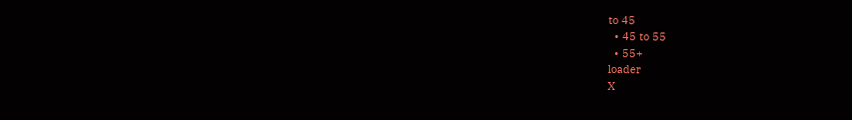to 45
  • 45 to 55
  • 55+
loader
X